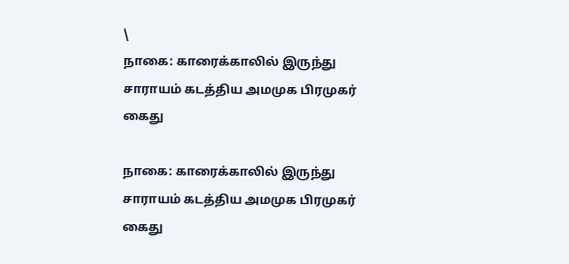\
நாகை: காரைக்காலில் இருந்து சாராயம் கடத்திய அமமுக பிரமுகர் கைது

நாகை: காரைக்காலில் இருந்து சாராயம் கடத்திய அமமுக பிரமுகர் கைது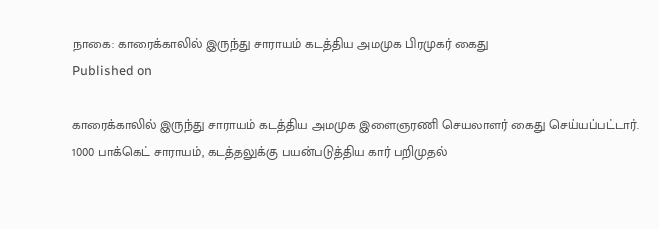நாகை: காரைக்காலில் இருந்து சாராயம் கடத்திய அமமுக பிரமுகர் கைது
Published on

காரைக்காலில் இருந்து சாராயம் கடத்திய அமமுக இளைஞரணி செயலாளர் கைது செய்யப்பட்டார். 1000 பாக்கெட் சாராயம், கடத்தலுக்கு பயன்படுத்திய கார் பறிமுதல்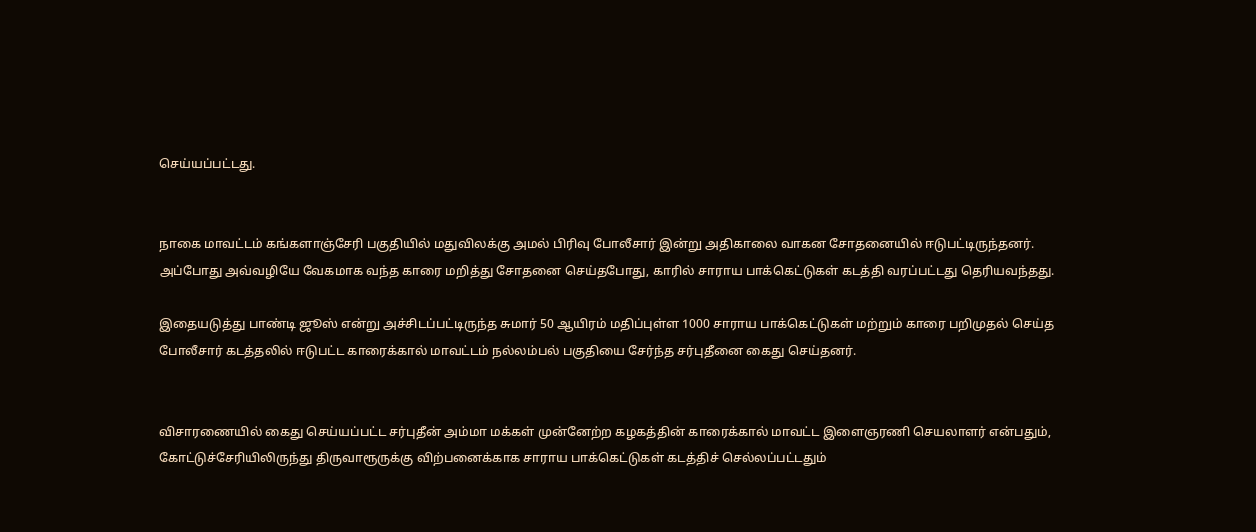செய்யப்பட்டது.


நாகை மாவட்டம் கங்களாஞ்சேரி பகுதியில் மதுவிலக்கு அமல் பிரிவு போலீசார் இன்று அதிகாலை வாகன சோதனையில் ஈடுபட்டிருந்தனர். அப்போது அவ்வழியே வேகமாக வந்த காரை மறித்து சோதனை செய்தபோது, காரில் சாராய பாக்கெட்டுகள் கடத்தி வரப்பட்டது தெரியவந்தது.

இதையடுத்து பாண்டி ஜூஸ் என்று அச்சிடப்பட்டிருந்த சுமார் 50 ஆயிரம் மதிப்புள்ள 1000 சாராய பாக்கெட்டுகள் மற்றும் காரை பறிமுதல் செய்த போலீசார் கடத்தலில் ஈடுபட்ட காரைக்கால் மாவட்டம் நல்லம்பல் பகுதியை சேர்ந்த சர்புதீனை கைது செய்தனர்.


விசாரணையில் கைது செய்யப்பட்ட சர்புதீன் அம்மா மக்கள் முன்னேற்ற கழகத்தின் காரைக்கால் மாவட்ட இளைஞரணி செயலாளர் என்பதும், கோட்டுச்சேரியிலிருந்து திருவாரூருக்கு விற்பனைக்காக சாராய பாக்கெட்டுகள் கடத்திச் செல்லப்பட்டதும்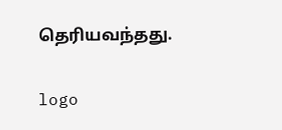தெரியவந்தது.

logo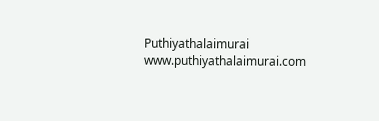Puthiyathalaimurai
www.puthiyathalaimurai.com